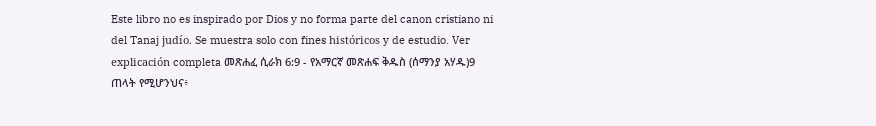Este libro no es inspirado por Dios y no forma parte del canon cristiano ni del Tanaj judío. Se muestra solo con fines históricos y de estudio. Ver explicación completa መጽሐፈ ሲራክ 6:9 - የአማርኛ መጽሐፍ ቅዱስ (ሰማንያ አሃዱ)9 ጠላት የሚሆንህና፥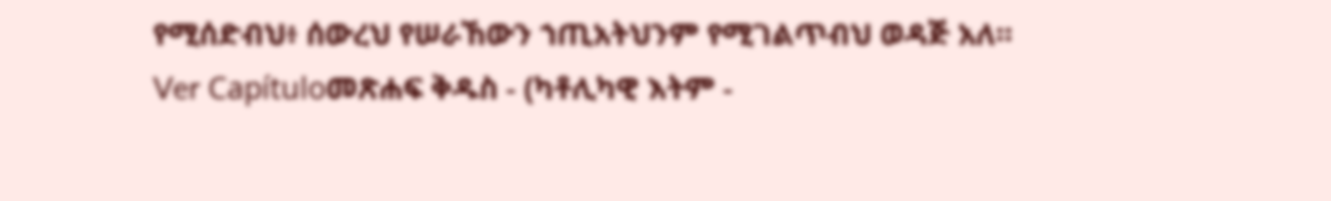የሚሰድብህ፥ ሰውረህ የሠራኸውን ኀጢአትህንም የሚገልጥብህ ወዳጅ አለ። Ver Capítuloመጽሐፍ ቅዱስ - (ካቶሊካዊ እትም -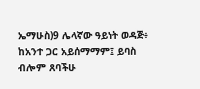ኤማሁስ)9 ሌላኛው ዓይነት ወዳጅ፥ ከአንተ ጋር አይሰማማም፤ ይባስ ብሎም ጸባችሁ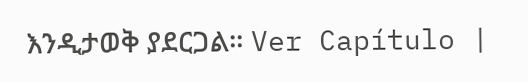እንዲታወቅ ያደርጋል። Ver Capítulo |